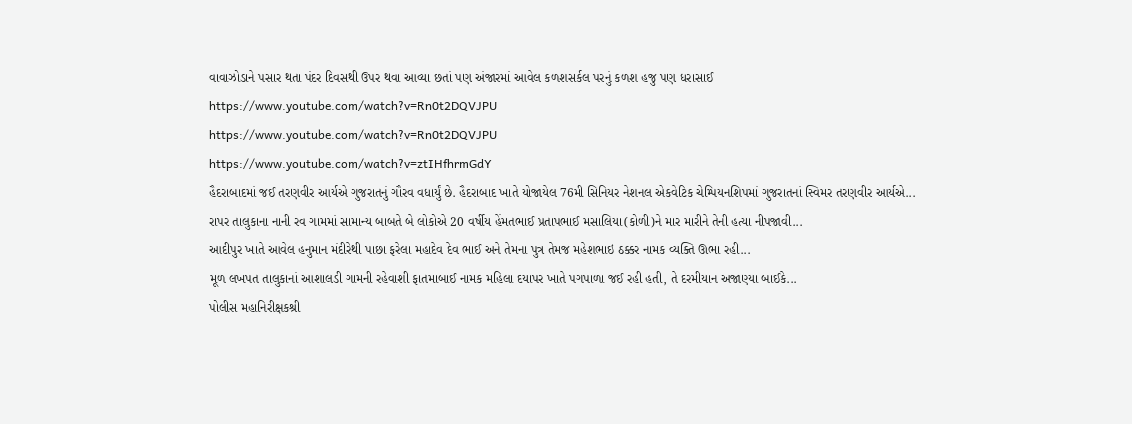વાવાઝોડાને પસાર થતા પંદર દિવસથી ઉપર થવા આવ્યા છતાં પણ અંજારમાં આવેલ કળશસર્કલ પરનું કળશ હજુ પણ ધરાસાઈ
https://www.youtube.com/watch?v=Rn0t2DQVJPU
https://www.youtube.com/watch?v=Rn0t2DQVJPU
https://www.youtube.com/watch?v=ztIHfhrmGdY
હૈદરાબાદમાં જઈ તરણવીર આર્યએ ગુજરાતનું ગૌરવ વધાર્યું છે. હૈદરાબાદ ખાતે યોજાયેલ 76મી સિનિયર નેશનલ એકવેટિક ચેમ્પિયનશિપમાં ગુજરાતનાં સ્વિમર તરણવીર આર્યએ...
રાપર તાલુકાના નાની રવ ગામમાં સામાન્ય બાબતે બે લોકોએ 20 વર્ષીય હેંમતભાઈ પ્રતાપભાઈ મસાલિયા(કોળી)ને માર મારીને તેની હત્યા નીપજાવી...
આદીપુર ખાતે આવેલ હનુમાન મંદીરેથી પાછા ફરેલા મહાદેવ દેવ ભાઈ અને તેમના પુત્ર તેમજ મહેશભાઇ ઠક્કર નામક વ્યક્તિ ઊભા રહી...
મૂળ લખપત તાલુકાનાં આશાલડી ગામની રહેવાશી ફાતમાબાઈ નામક મહિલા દયાપર ખાતે પગપાળા જઈ રહી હતી, તે દરમીયાન અજાણ્યા બાઈકે...
પોલીસ મહાનિરીક્ષકશ્રી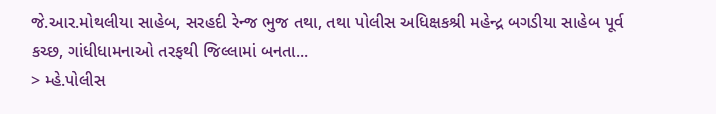જે.આર.મોથલીયા સાહેબ, સરહદી રેન્જ ભુજ તથા, તથા પોલીસ અધિક્ષકશ્રી મહેન્દ્ર બગડીયા સાહેબ પૂર્વ કચ્છ, ગાંધીધામનાઓ તરફથી જિલ્લામાં બનતા...
> મ્હે.પોલીસ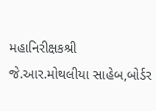મહાનિરીક્ષકશ્રી જે.આર.મોથલીયા સાહેબ,બોર્ડર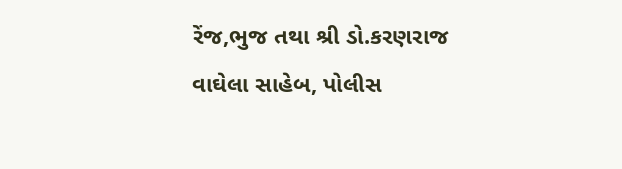રેંજ,ભુજ તથા શ્રી ડો.કરણરાજ વાઘેલા સાહેબ, પોલીસ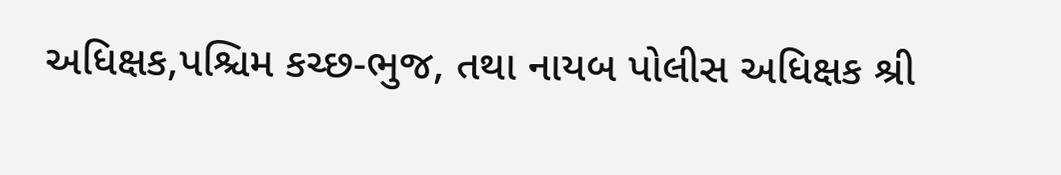અધિક્ષક,પશ્ચિમ કચ્છ-ભુજ, તથા નાયબ પોલીસ અધિક્ષક શ્રી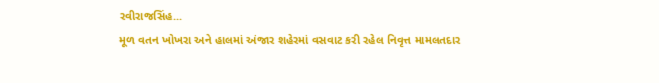રવીરાજસિંહ...
મૂળ વતન ખોખરા અને હાલમાં અંજાર શહેરમાં વસવાટ કરી રહેલ નિવૃત્ત મામલતદાર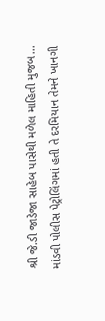શ્રી જે.ડી જાડેજા સાહેબ પાસેથી મળેલ માહિતી મુજબ...
માંડવી પોલીસ પેટ્રોલિંગમાં હતી તે દરમિયાન તેમને ખાનગી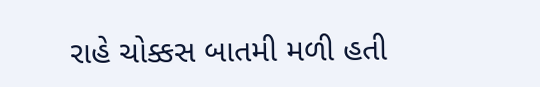રાહે ચોક્કસ બાતમી મળી હતી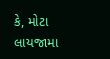કે, મોટા લાયજામા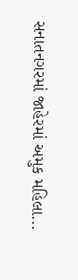સનાતનગરમાં જાહેરમાં અમુક મહિલા...